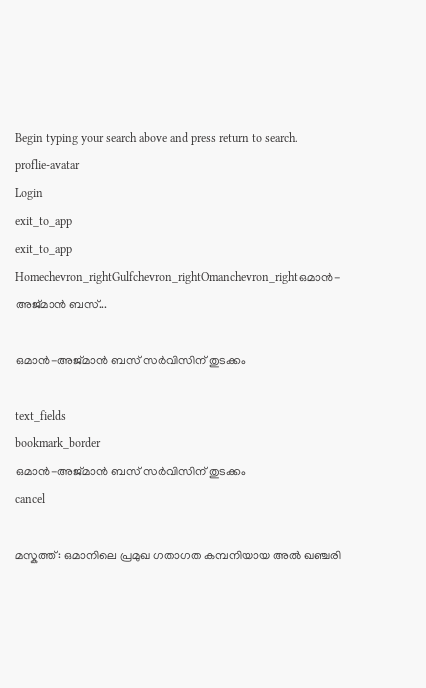Begin typing your search above and press return to search.
proflie-avatar
Login
exit_to_app
exit_to_app
Homechevron_rightGulfchevron_rightOmanchevron_rightഒമാൻ-അജ്മാൻ ബസ്...

ഒമാൻ-അജ്മാൻ ബസ് സർവിസിന് തുടക്കം

text_fields
bookmark_border
ഒമാൻ-അജ്മാൻ ബസ് സർവിസിന് തുടക്കം
cancel

മസ്കത്ത്: ഒമാനിലെ പ്രമുഖ ഗതാഗത കമ്പനിയായ അൽ ഖഞ്ചരി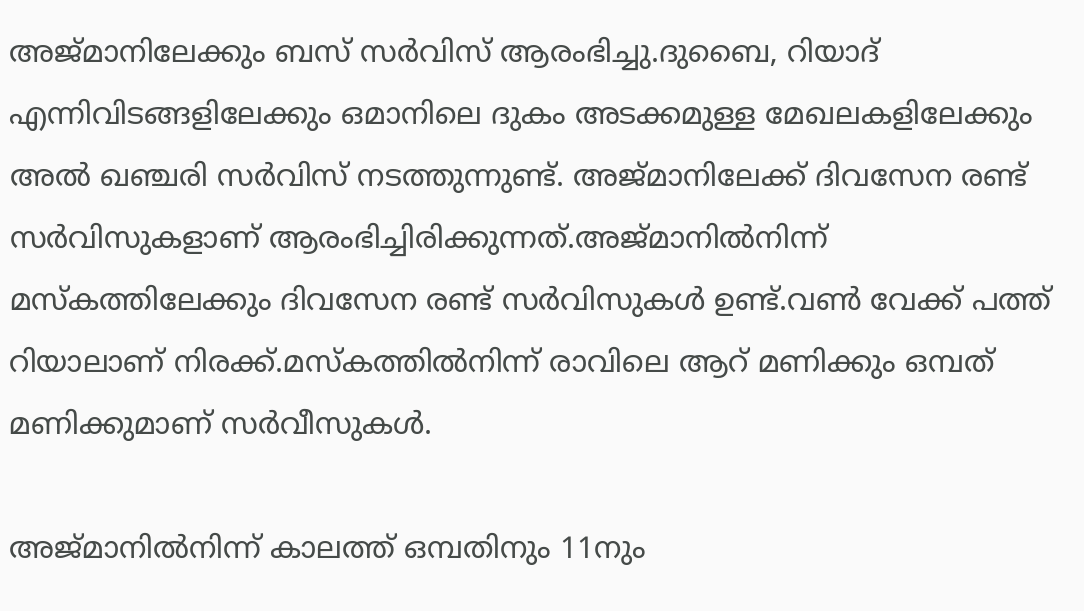അജ്മാനിലേക്കും ബസ് സർവിസ് ആരംഭിച്ചു.ദുബൈ, റിയാദ് എന്നിവിടങ്ങളിലേക്കും ഒമാനിലെ ദുകം അടക്കമുള്ള മേഖലകളിലേക്കും അൽ ഖഞ്ചരി സർവിസ് നടത്തുന്നുണ്ട്. അജ്മാനിലേക്ക് ദിവസേന രണ്ട് സർവിസുകളാണ് ആരംഭിച്ചിരിക്കുന്നത്.അജ്മാനിൽനിന്ന് മസ്കത്തിലേക്കും ദിവസേന രണ്ട് സർവിസുകൾ ഉണ്ട്.വൺ വേക്ക് പത്ത് റിയാലാണ് നിരക്ക്.മസ്കത്തിൽനിന്ന് രാവിലെ ആറ് മണിക്കും ഒമ്പത് മണിക്കുമാണ് സർവീസുകൾ.

അജ്മാനിൽനിന്ന് കാലത്ത് ഒമ്പതിനും 11നും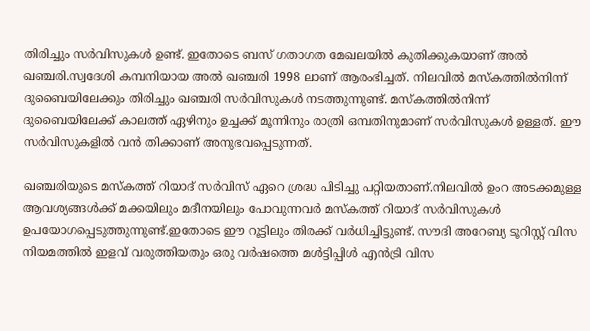തിരിച്ചും സർവിസുകൾ ഉണ്ട്. ഇതോടെ ബസ് ഗതാഗത മേഖലയിൽ കുതിക്കുകയാണ് അൽ ഖഞ്ചരി.സ്വദേശി കമ്പനിയായ അൽ ഖഞ്ചരി 1998 ലാണ് ആരംഭിച്ചത്. നിലവിൽ മസ്കത്തിൽനിന്ന് ദുബൈയിലേക്കും തിരിച്ചും ഖഞ്ചരി സർവിസുകൾ നടത്തുന്നുണ്ട്. മസ്കത്തിൽനിന്ന് ദുബൈയിലേക്ക് കാലത്ത് ഏഴിനും ഉച്ചക്ക് മൂന്നിനും രാത്രി ഒമ്പതിനുമാണ് സർവിസുകൾ ഉള്ളത്. ഈ സർവിസുകളിൽ വൻ തിക്കാണ് അനുഭവപ്പെടുന്നത്.

ഖഞ്ചരിയുടെ മസ്കത്ത് റിയാദ് സർവിസ് ഏറെ ശ്രദ്ധ പിടിച്ചു പറ്റിയതാണ്.നിലവിൽ ഉംറ അടക്കമുള്ള ആവശ്യങ്ങൾക്ക് മക്കയിലും മദീനയിലും പോവുന്നവർ മസ്കത്ത് റിയാദ് സർവിസുകൾ ഉപയോഗപ്പെടുത്തുന്നുണ്ട്.ഇതോടെ ഈ റൂട്ടിലും തിരക്ക് വർധിച്ചിട്ടുണ്ട്. സൗദി അറേബ്യ ടൂറിസ്റ്റ് വിസ നിയമത്തിൽ ഇളവ് വരുത്തിയതും ഒരു വർഷത്തെ മൾട്ടിപ്പിൾ എൻട്രി വിസ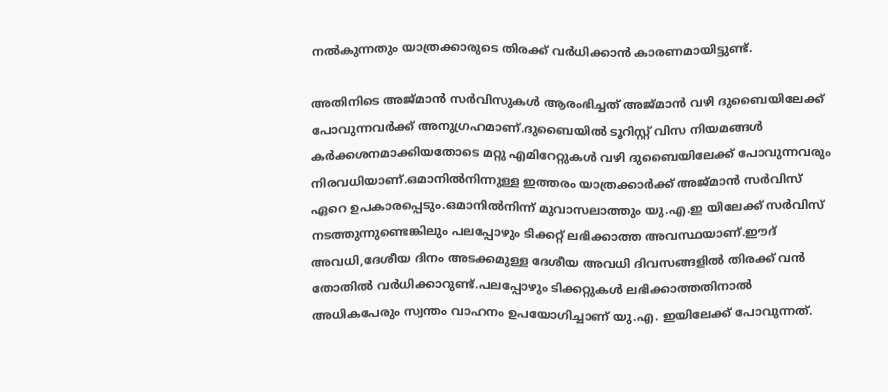നൽകുന്നതും യാത്രക്കാരുടെ തിരക്ക് വർധിക്കാൻ കാരണമായിട്ടുണ്ട്.

അതിനിടെ അജ്മാൻ സർവിസുകൾ ആരംഭിച്ചത് അജ്മാൻ വഴി ദുബൈയിലേക്ക് പോവുന്നവർക്ക് അനുഗ്രഹമാണ്.ദുബൈയിൽ ടൂറിസ്റ്റ് വിസ നിയമങ്ങൾ കർക്കശനമാക്കിയതോടെ മറ്റു എമിറേറ്റുകൾ വഴി ദുബൈയിലേക്ക് പോവുന്നവരും നിരവധിയാണ്.ഒമാനിൽനിന്നുള്ള ഇത്തരം യാത്രക്കാർക്ക് അജ്മാൻ സർവിസ് ഏറെ ഉപകാരപ്പെടും.ഒമാനിൽനിന്ന് മുവാസലാത്തും യു.എ.ഇ യിലേക്ക് സർവിസ് നടത്തുന്നുണ്ടെങ്കിലും പലപ്പോഴും ടിക്കറ്റ് ലഭിക്കാത്ത അവസ്ഥയാണ്.ഈദ് അവധി,ദേശീയ ദിനം അടക്കമുള്ള ദേശീയ അവധി ദിവസങ്ങളിൽ തിരക്ക് വൻ തോതിൽ വർധിക്കാറുണ്ട്.പലപ്പോഴും ടിക്കറ്റുകൾ ലഭിക്കാത്തതിനാൽ അധികപേരും സ്വന്തം വാഹനം ഉപയോഗിച്ചാണ് യു.എ. ഇയിലേക്ക് പോവുന്നത്.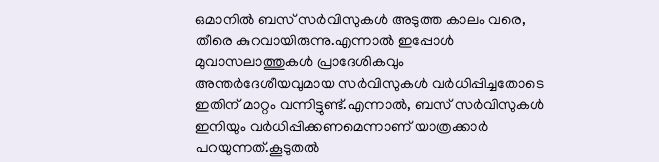ഒമാനിൽ ബസ് സർവിസുകൾ അടുത്ത കാലം വരെ, തീരെ കുറവായിരുന്നു.എന്നാൽ ഇപ്പോൾ മുവാസലാത്തുകൾ പ്രാദേശികവും അന്തർദേശീയവുമായ സർവിസുകൾ വർധിപ്പിച്ചതോടെ ഇതിന് മാറ്റം വന്നിട്ടുണ്ട്.എന്നാൽ, ബസ് സർവിസുകൾ ഇനിയും വർധിപ്പിക്കണമെന്നാണ് യാത്രക്കാർ പറയുന്നത്.കൂടുതൽ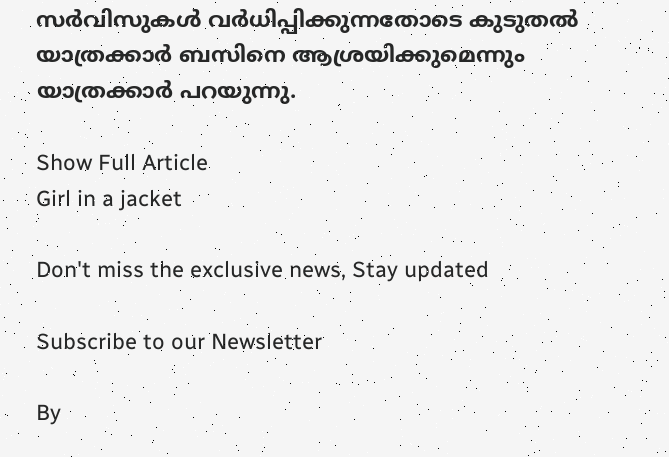സർവിസുകൾ വർധിപ്പിക്കുന്നതോടെ കുടുതൽ യാത്രക്കാർ ബസിനെ ആശ്രയിക്കുമെന്നും യാത്രക്കാർ പറയുന്നു.

Show Full Article
Girl in a jacket

Don't miss the exclusive news, Stay updated

Subscribe to our Newsletter

By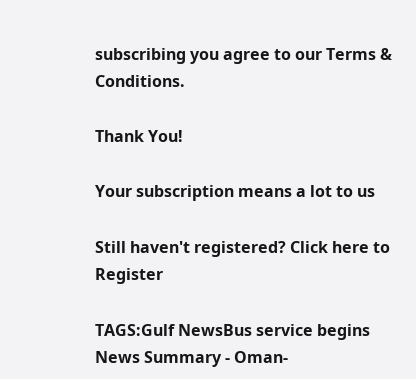subscribing you agree to our Terms & Conditions.

Thank You!

Your subscription means a lot to us

Still haven't registered? Click here to Register

TAGS:Gulf NewsBus service begins
News Summary - Oman-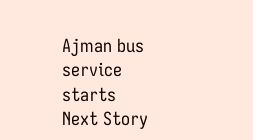Ajman bus service starts
Next Story